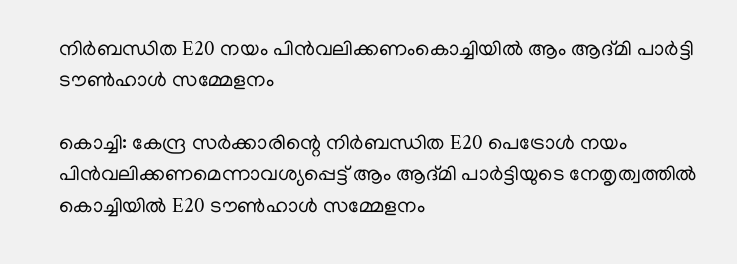നിർബന്ധിത E20 നയം പിൻവലിക്കണംകൊച്ചിയിൽ ആം ആദ്മി പാർട്ടി ടൗൺഹാൾ സമ്മേളനം

കൊച്ചി: കേന്ദ്ര സർക്കാരിന്റെ നിർബന്ധിത E20 പെട്രോൾ നയം പിൻവലിക്കണമെന്നാവശ്യപ്പെട്ട് ആം ആദ്മി പാർട്ടിയുടെ നേതൃത്വത്തിൽ കൊച്ചിയിൽ E20 ടൗൺഹാൾ സമ്മേളനം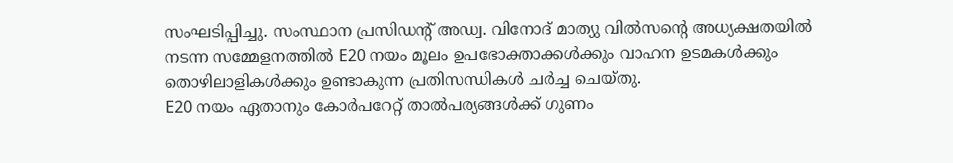സംഘടിപ്പിച്ചു. സംസ്ഥാന പ്രസിഡന്റ് അഡ്വ. വിനോദ് മാത്യു വിൽസന്റെ അധ്യക്ഷതയിൽ നടന്ന സമ്മേളനത്തിൽ E20 നയം മൂലം ഉപഭോക്താക്കൾക്കും വാഹന ഉടമകൾക്കും തൊഴിലാളികൾക്കും ഉണ്ടാകുന്ന പ്രതിസന്ധികൾ ചർച്ച ചെയ്തു.
E20 നയം ഏതാനും കോർപറേറ്റ് താൽപര്യങ്ങൾക്ക് ഗുണം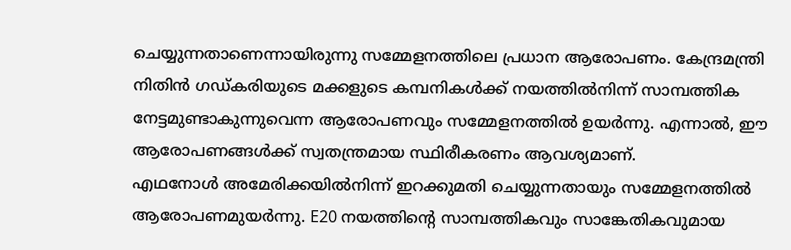ചെയ്യുന്നതാണെന്നായിരുന്നു സമ്മേളനത്തിലെ പ്രധാന ആരോപണം. കേന്ദ്രമന്ത്രി നിതിൻ ഗഡ്കരിയുടെ മക്കളുടെ കമ്പനികൾക്ക് നയത്തിൽനിന്ന് സാമ്പത്തിക നേട്ടമുണ്ടാകുന്നുവെന്ന ആരോപണവും സമ്മേളനത്തിൽ ഉയർന്നു. എന്നാൽ, ഈ ആരോപണങ്ങൾക്ക് സ്വതന്ത്രമായ സ്ഥിരീകരണം ആവശ്യമാണ്.
എഥനോൾ അമേരിക്കയിൽനിന്ന് ഇറക്കുമതി ചെയ്യുന്നതായും സമ്മേളനത്തിൽ ആരോപണമുയർന്നു. E20 നയത്തിന്റെ സാമ്പത്തികവും സാങ്കേതികവുമായ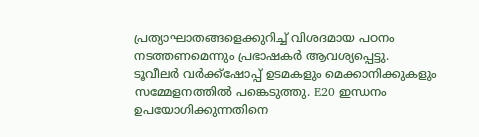പ്രത്യാഘാതങ്ങളെക്കുറിച്ച് വിശദമായ പഠനം നടത്തണമെന്നും പ്രഭാഷകർ ആവശ്യപ്പെട്ടു.
ടൂവീലർ വർക്ക്‌ഷോപ്പ് ഉടമകളും മെക്കാനിക്കുകളും സമ്മേളനത്തിൽ പങ്കെടുത്തു. E20 ഇന്ധനം ഉപയോഗിക്കുന്നതിനെ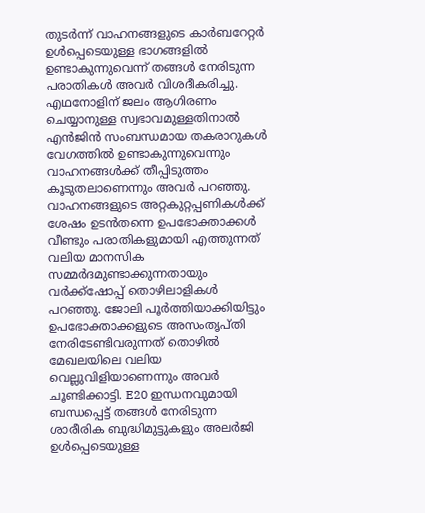തുടർന്ന് വാഹനങ്ങളുടെ കാർബറേറ്റർ ഉൾപ്പെടെയുള്ള ഭാഗങ്ങളിൽ ഉണ്ടാകുന്നുവെന്ന് തങ്ങൾ നേരിടുന്ന പരാതികൾ അവർ വിശദീകരിച്ചു. എഥനോളിന് ജലം ആഗിരണം ചെയ്യാനുള്ള സ്വഭാവമുള്ളതിനാൽ എൻജിൻ സംബന്ധമായ തകരാറുകൾ വേഗത്തിൽ ഉണ്ടാകുന്നുവെന്നും വാഹനങ്ങൾക്ക് തീപ്പിടുത്തം കൂടുതലാണെന്നും അവർ പറഞ്ഞു.
വാഹനങ്ങളുടെ അറ്റകുറ്റപ്പണികൾക്ക് ശേഷം ഉടൻതന്നെ ഉപഭോക്താക്കൾ വീണ്ടും പരാതികളുമായി എത്തുന്നത് വലിയ മാനസിക സമ്മർദമുണ്ടാക്കുന്നതായും വർക്ക്‌ഷോപ്പ് തൊഴിലാളികൾ പറഞ്ഞു. ജോലി പൂർത്തിയാക്കിയിട്ടും ഉപഭോക്താക്കളുടെ അസംതൃപ്തി നേരിടേണ്ടിവരുന്നത് തൊഴിൽ മേഖലയിലെ വലിയ വെല്ലുവിളിയാണെന്നും അവർ ചൂണ്ടിക്കാട്ടി. E20 ഇന്ധനവുമായി ബന്ധപ്പെട്ട് തങ്ങൾ നേരിടുന്ന ശാരീരിക ബുദ്ധിമുട്ടുകളും അലർജി ഉൾപ്പെടെയുള്ള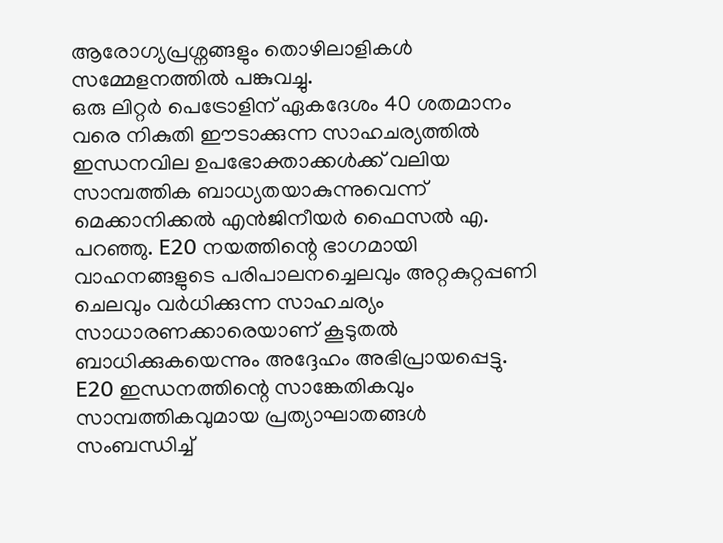ആരോഗ്യപ്രശ്നങ്ങളും തൊഴിലാളികൾ സമ്മേളനത്തിൽ പങ്കുവച്ചു.
ഒരു ലിറ്റർ പെട്രോളിന് ഏകദേശം 40 ശതമാനം വരെ നികുതി ഈടാക്കുന്ന സാഹചര്യത്തിൽ ഇന്ധനവില ഉപഭോക്താക്കൾക്ക് വലിയ സാമ്പത്തിക ബാധ്യതയാകുന്നുവെന്ന് മെക്കാനിക്കൽ എൻജിനീയർ ഫൈസൽ എ. പറഞ്ഞു. E20 നയത്തിന്റെ ഭാഗമായി വാഹനങ്ങളുടെ പരിപാലനച്ചെലവും അറ്റകുറ്റപ്പണി ചെലവും വർധിക്കുന്ന സാഹചര്യം സാധാരണക്കാരെയാണ് കൂടുതൽ ബാധിക്കുകയെന്നും അദ്ദേഹം അഭിപ്രായപ്പെട്ടു.
E20 ഇന്ധനത്തിന്റെ സാങ്കേതികവും സാമ്പത്തികവുമായ പ്രത്യാഘാതങ്ങൾ സംബന്ധിച്ച്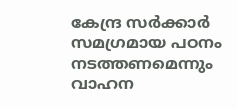കേന്ദ്ര സർക്കാർ സമഗ്രമായ പഠനം നടത്തണമെന്നും വാഹന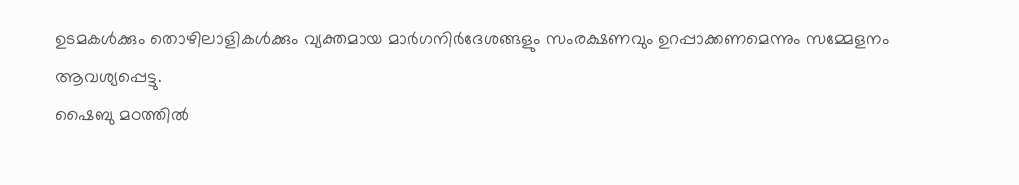ഉടമകൾക്കും തൊഴിലാളികൾക്കും വ്യക്തമായ മാർഗനിർദേശങ്ങളും സംരക്ഷണവും ഉറപ്പാക്കണമെന്നും സമ്മേളനം ആവശ്യപ്പെട്ടു.
ഷൈബു മഠത്തിൽ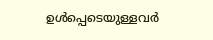ഉൾപ്പെടെയുള്ളവർ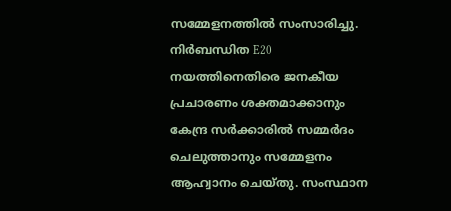സമ്മേളനത്തിൽ സംസാരിച്ചു. നിർബന്ധിത E20 നയത്തിനെതിരെ ജനകീയ പ്രചാരണം ശക്തമാക്കാനും കേന്ദ്ര സർക്കാരിൽ സമ്മർദം ചെലുത്താനും സമ്മേളനം ആഹ്വാനം ചെയ്തു. സംസ്ഥാന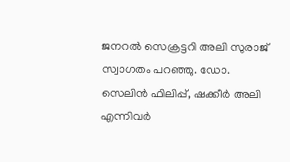ജനറൽ സെക്രട്ടറി അലി സുരാജ് സ്വാഗതം പറഞ്ഞു. ഡോ. സെലിൻ ഫിലിപ്പ്, ഷക്കീർ അലി എന്നിവർ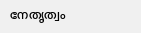നേതൃത്വം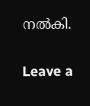നൽകി.

Leave a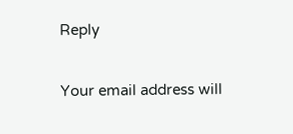Reply

Your email address will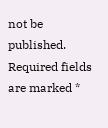not be published. Required fields are marked *